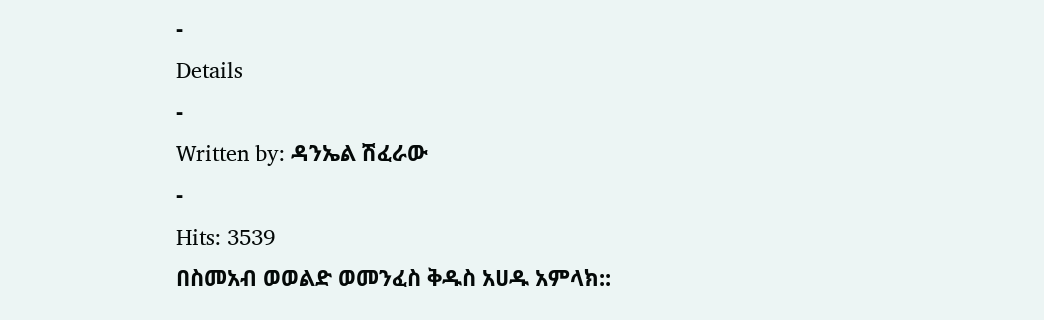-
Details
-
Written by: ዳንኤል ሽፈራው
-
Hits: 3539
በስመአብ ወወልድ ወመንፈስ ቅዱስ አሀዱ አምላክ::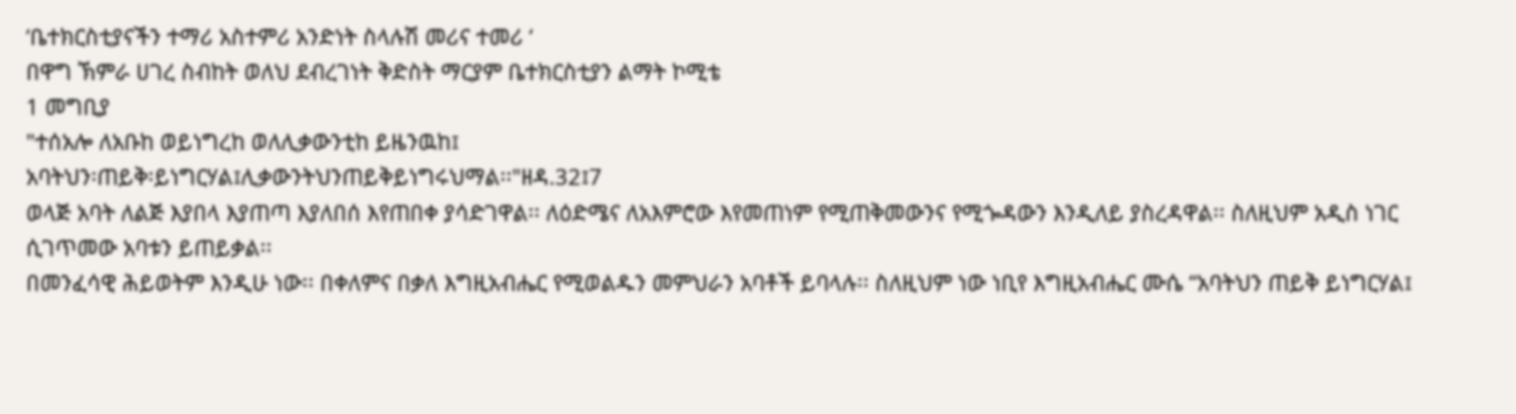‘ቤተክርስቲያናችን ተማሪ አስተምሪ አንድነት ስላሉሽ መሪና ተመሪ ‘
በዋግ ኽምራ ሀገረ ስብከት ወለህ ደብረገነት ቅድስት ማርያም ቤተክርስቲያን ልማት ኮሚቴ
1 መግቢያ
"ተሰአሎ ለአቡከ ወይነግረከ ወለሊቃውንቲከ ይዜንዉከ፤
አባትህን፡ጠይቅ፡ይነግርሃል፤ሊቃውንትህንጠይቅይነግሩህማል፡፡"ዘዳ.32፤7
ወላጅ አባት ለልጅ እያበላ እያጠጣ እያለበሰ እየጠበቀ ያሳድገዋል፡፡ ለዕድሜና ለአእምሮው እየመጠነም የሚጠቅመውንና የሚጐዳውን እንዲለይ ያስረዳዋል፡፡ ስለዚህም አዲስ ነገር ሲገጥመው አባቱን ይጠይቃል፡፡
በመንፈሳዊ ሕይወትም እንዲሁ ነው፡፡ በቀለምና በቃለ እግዚአብሔር የሚወልዱን መምህራን አባቶች ይባላሉ፡፡ ስለዚህም ነው ነቢየ እግዚአብሔር ሙሴ “አባትህን ጠይቅ ይነግርሃል፤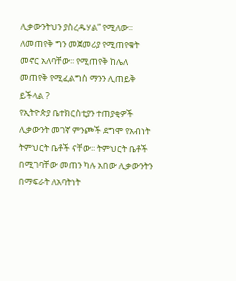ሊቃውንትህን ያስረዱሃል” የሚለው፡፡ ለመጠየቅ ግን መጀመሪያ የሚጠየቁት መኖር አለባቸው፡፡ የሚጠየቅ ከሌለ መጠየቅ የሚፈልግስ ማንን ሊጠይቅ ይችላል ?
የኢትዮጵያ ቤተክርስቲያን ተጠያቂዎች ሊቃውንት መገኛ ምንጮች ደግሞ የአብነት ትምህርት ቤቶች ናቸው፡፡ ትምህርት ቤቶች በሚገባቸው መጠን ካሉ አበው ሊቃውንትን በማፍራት ለአባትነት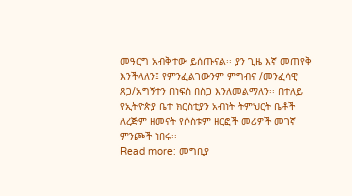መዓርግ አብቅተው ይሰጡናል፡፡ ያን ጊዜ እኛ መጠየቅ እንችላለን፤ የምንፈልገውንም ምግብና /መንፈሳዊ ጸጋ/አግኝተን በነፍስ በስጋ እንለመልማለን፡፡ በተለይ የኢትዮጵያ ቤተ ክርስቲያን አብነት ትምህርት ቤቶች ለረጅም ዘመናት የሶስቱም ዘርፎች መሪዎች መገኛ ምንጮች ነበሩ፡፡
Read more: መግቢያ